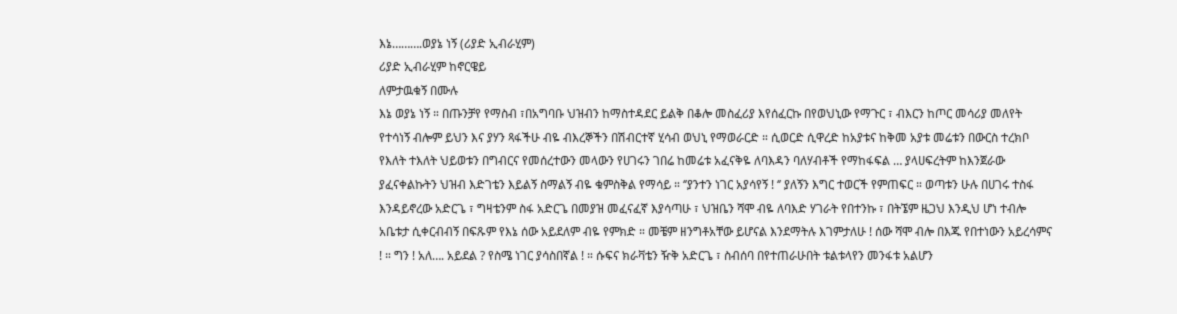እኔ……….ወያኔ ነኝ (ሪያድ ኢብራሂም)
ሪያድ ኢብራሂም ከኖርዌይ
ለምታዉቁኝ በሙሉ
እኔ ወያኔ ነኝ ። በጡንቻየ የማስብ ፣በአግባቡ ህዝብን ከማስተዳደር ይልቅ በቆሎ መስፈሪያ እየሰፈርኩ በየወህኒው የማጉር ፣ ብእርን ከጦር መሳሪያ መለየት የተሳነኝ ብሎም ይህን እና ያሃን ጻፋችሁ ብዬ ብእረኞችን በሽብርተኛ ሂሳብ ወህኒ የማወራርድ ። ሲወርድ ሲዋረድ ከአያቱና ከቅመ አያቱ መሬቱን በውርስ ተረክቦ የእለት ተእለት ህይወቱን በግብርና የመሰረተውን መላውን የሀገሩን ገበሬ ከመሬቱ አፈናቅዬ ለባእዳን ባለሃብቶች የማከፋፍል … ያላሀፍረትም ከእንጀራው ያፈናቀልኩትን ህዝብ እድገቴን እይልኝ ስማልኝ ብዬ ቁምስቅል የማሳይ ። ‘’ያንተን ነገር አያሳየኝ ! ‘’ ያለኝን እግር ተወርች የምጠፍር ። ወጣቱን ሁሉ በሀገሩ ተስፋ እንዳይኖረው አድርጌ ፣ ግዛቴንም ስፋ አድርጌ በመያዝ መፈናፈኛ እያሳጣሁ ፣ ህዝቤን ሻሞ ብዬ ለባእድ ሃገራት የበተንኩ ፣ በትኜም ዜጋህ እንዲህ ሆነ ተብሎ አቤቱታ ሲቀርብብኝ በፍጹም የእኔ ሰው አይደለም ብዬ የምክድ ። መቼም ዘንግቶአቸው ይሆናል እንደማትሉ እገምታለሁ ! ሰው ሻሞ ብሎ በእጁ የበተነውን አይረሳምና ! ። ግን ! አለ…. አይደል ? የስሜ ነገር ያሳስበኛል ! ። ሱፍና ክራቫቴን ዥቅ አድርጌ ፣ ስብሰባ በየተጠራሁበት ቱልቱላየን መንፋቱ አልሆን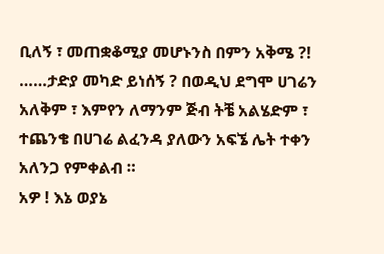ቢለኝ ፣ መጠቋቆሚያ መሆኑንስ በምን አቅሜ ?! ……ታድያ መካድ ይነሰኝ ? በወዲህ ደግሞ ሀገሬን አለቅም ፣ እምየን ለማንም ጅብ ትቼ አልሄድም ፣ ተጨንቄ በሀገሬ ልፈንዳ ያለውን አፍኜ ሌት ተቀን አለንጋ የምቀልብ ።
አዎ ! እኔ ወያኔ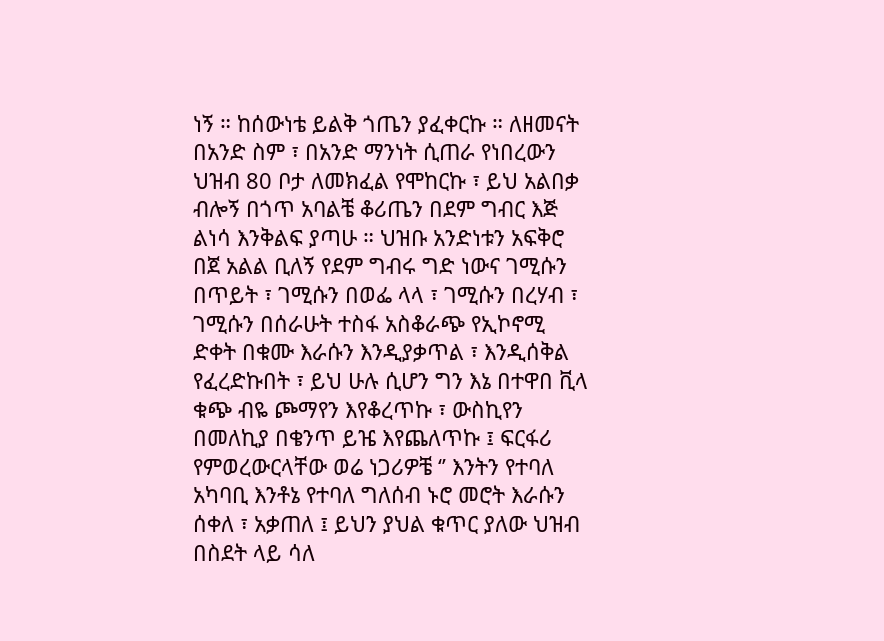ነኝ ። ከሰውነቴ ይልቅ ጎጤን ያፈቀርኩ ። ለዘመናት በአንድ ስም ፣ በአንድ ማንነት ሲጠራ የነበረውን ህዝብ 80 ቦታ ለመክፈል የሞከርኩ ፣ ይህ አልበቃ ብሎኝ በጎጥ አባልቼ ቆሪጤን በደም ግብር እጅ ልነሳ እንቅልፍ ያጣሁ ። ህዝቡ አንድነቱን አፍቅሮ በጀ አልል ቢለኝ የደም ግብሩ ግድ ነውና ገሚሱን በጥይት ፣ ገሚሱን በወፌ ላላ ፣ ገሚሱን በረሃብ ፣ ገሚሱን በሰራሁት ተስፋ አስቆራጭ የኢኮኖሚ ድቀት በቁሙ እራሱን እንዲያቃጥል ፣ እንዲሰቅል የፈረድኩበት ፣ ይህ ሁሉ ሲሆን ግን እኔ በተዋበ ቪላ ቁጭ ብዬ ጮማየን እየቆረጥኩ ፣ ውስኪየን በመለኪያ በቄንጥ ይዤ እየጨለጥኩ ፤ ፍርፋሪ የምወረውርላቸው ወሬ ነጋሪዎቼ ‘’ እንትን የተባለ አካባቢ እንቶኔ የተባለ ግለሰብ ኑሮ መሮት እራሱን ሰቀለ ፣ አቃጠለ ፤ ይህን ያህል ቁጥር ያለው ህዝብ በስደት ላይ ሳለ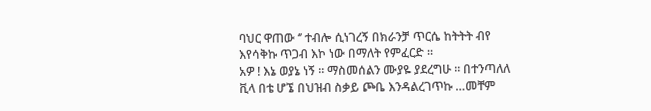ባህር ዋጠው ‘’ ተብሎ ሲነገረኝ በክራንቻ ጥርሴ ከትትት ብየ እየሳቅኩ ጥጋብ እኮ ነው በማለት የምፈርድ ።
አዎ ! እኔ ወያኔ ነኝ ። ማስመሰልን ሙያዬ ያደረግሁ ። በተንጣለለ ቪላ በቴ ሆኜ በህዝብ ስቃይ ጮቤ እንዳልረገጥኩ …መቸም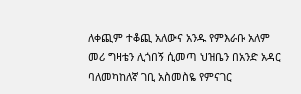ለቀጪም ተቆጪ አለውና አንዱ የምእራቡ አለም መሪ ግዛቴን ሊጎበኝ ሲመጣ ህዝቤን በአንድ አዳር ባለመካከለኛ ገቢ አስመስዬ የምናገር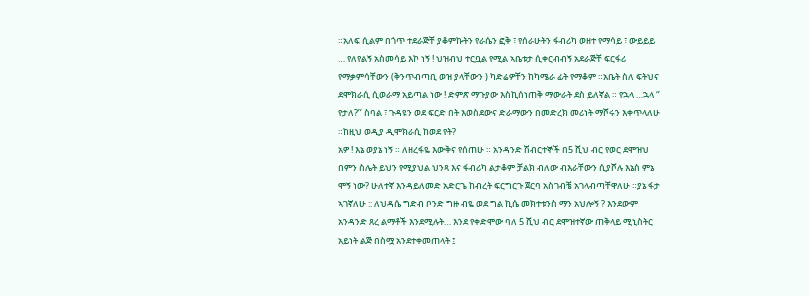።አለፍ ሲልም በጎጥ ተደራጅቸ ያቆምኩትን የራሴን ፎቅ ፣ የሰራሁትን ፋብሪካ ወዘተ የማሳይ ፣ ውይይይ … የለየልኝ አስመሳይ እኮ ነኝ ! ህዝብህ ተርቧል የሚል ኣቤቱታ ሲቀርብብኝ አደራጅቸ ፍርፋሪ የማቃምሳቸውን (ቅንጥብጣቢ ወዝ ያላቸውን ) ካድሬዎቸን ከካሜራ ፊት የማቆም ።አቤት ስለ ፍትህና ደሞክራሲ ሲወራማ አይጣል ነው ! ድምጽ ማጉያው እስኪሰነጠቅ ማውራት ደስ ይለኛል ። የኋላ …ኋላ ‘’ የታለ?’’ ስባል ፣ ጉዳዩን ወደ ፍርድ በት እወስደውና ድራማውን በመድረክ መሪነት ማሾሩን እቀጥላለሁ ።ከዚህ ወዲያ ዲሞክራሲ ከወደ የት?
አዎ ! እኔ ወያኔ ነኝ ። ለዘረፋዬ እውቅና የሰጠሁ ። አንዳንድ ሽብርተኞች በ5 ሺህ ብር የወር ደሞዝህ በምን ስሌት ይህን የሚያህል ህንጻ እና ፋብሪካ ልታቆም ቻልክ ብለው ብእራቸውን ሲያሾሉ እኔስ ምኔ ሞኝ ነው? ሁለተኛ እንዳይለመድ አድርጌ ከብረት ፍርግርጉ ጀርባ አስገብቼ አገላብጣቸዋለሁ ።ያኔ ፋታ ኣገኛለሁ :: ለህዳሴ ግድብ ቦንድ ግዙ ብዬ ወደ ግል ኪሴ መክተቱንስ ማን አህሎኝ ? እንደውም አንዳንድ ጸረ ልማቶች እንደሚሉት… እንደ የቀድሞው ባለ 5 ሺህ ብር ደሞዝተኛው ጠቅላይ ሚኒስትር አይነት ልጅ በስሟ አንደተቀመጠላት ፤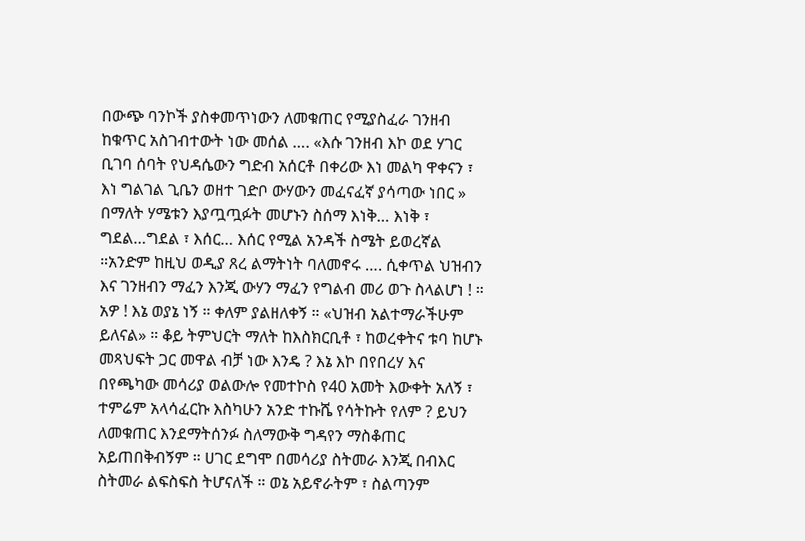በውጭ ባንኮች ያስቀመጥነውን ለመቁጠር የሚያስፈራ ገንዘብ ከቁጥር አስገብተውት ነው መሰል …. «እሱ ገንዘብ እኮ ወደ ሃገር ቢገባ ሰባት የህዳሴውን ግድብ አሰርቶ በቀሪው እነ መልካ ዋቀናን ፣ እነ ግልገል ጊቤን ወዘተ ገድቦ ውሃውን መፈናፈኛ ያሳጣው ነበር » በማለት ሃሜቱን እያጧጧፉት መሆኑን ስሰማ እነቅ… እነቅ ፣ ግደል…ግደል ፣ እሰር… እሰር የሚል አንዳች ስሜት ይወረኛል ።አንድም ከዚህ ወዲያ ጸረ ልማትነት ባለመኖሩ …. ሲቀጥል ህዝብን እና ገንዘብን ማፈን እንጂ ውሃን ማፈን የግልብ መሪ ወጉ ስላልሆነ ! ።
አዎ ! እኔ ወያኔ ነኝ ። ቀለም ያልዘለቀኝ ። «ህዝብ አልተማራችሁም ይለናል» ። ቆይ ትምህርት ማለት ከእስክርቢቶ ፣ ከወረቀትና ቱባ ከሆኑ መጻህፍት ጋር መዋል ብቻ ነው እንዴ ? እኔ እኮ በየበረሃ እና በየጫካው መሳሪያ ወልውሎ የመተኮስ የ40 አመት እውቀት አለኝ ፣ ተምሬም አላሳፈርኩ እስካሁን አንድ ተኩሼ የሳትኩት የለም ? ይህን ለመቁጠር እንደማትሰንፉ ስለማውቅ ግዳየን ማስቆጠር አይጠበቅብኝም ። ሀገር ደግሞ በመሳሪያ ስትመራ እንጂ በብእር ስትመራ ልፍስፍስ ትሆናለች ። ወኔ አይኖራትም ፣ ስልጣንም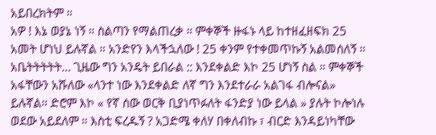አይበረክትም ።
አዎ ! እኔ ወያኔ ነኝ ። ስልጣን የማልጠረቃ ። ምቀኞች ዙፋኑ ላይ ከተዘፈዘፍክ 25 አመት ሆነህ ይሉኛል ። አንድየን እላችኋለው ! 25 ቀንም የተቀመጥኩኝ አልመሰለኝ ። አቤትትትትት… ጊዜው ግን አንዴት ይበራል :: እንደቀልድ እኮ 25 ሆነኝ ስል ። ምቀኞች አፋቸውን አሹለው «ላንተ ነው እንደቀልድ ለኛ ግን እንደተራራ አልገፋ ብሎናል» ይሉኛል። ድሮም እኮ « የኛ ሰው ወርቅ ቢያነጥፉለት ፋንድያ ነው ይላል » ያሉት ኮሎነሉ ወደው አይደለም ። እስቲ ፍረዱኝ ? አጋድሜ ቀለሃ በቀለብኩ ፣ ብርድ እንዳይነካቸው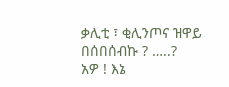ቃሊቲ ፣ ቂሊንጦና ዝዋይ በሰበሰብኩ ? …..?
አዎ ! እኔ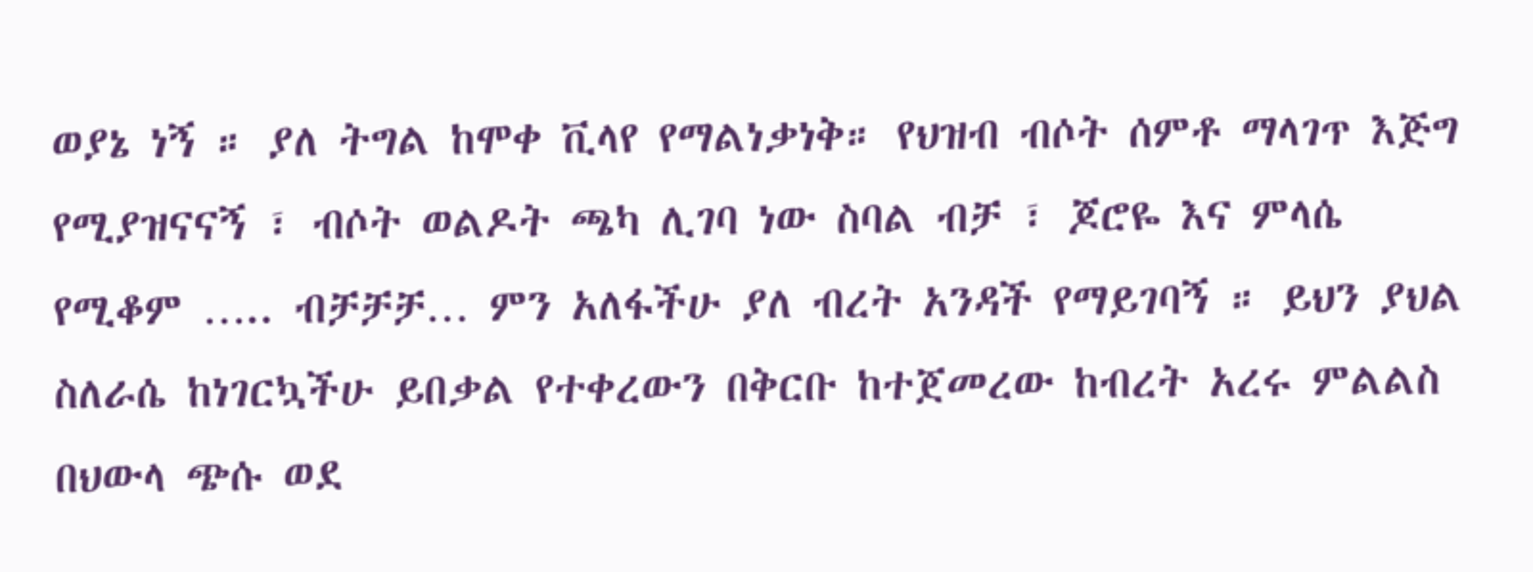ወያኔ ነኝ ። ያለ ትግል ከሞቀ ቪላየ የማልነቃነቅ። የህዝብ ብሶት ሰምቶ ማላገጥ እጅግ የሚያዝናናኝ ፣ ብሶት ወልዶት ጫካ ሊገባ ነው ስባል ብቻ ፣ ጆሮዬ እና ምላሴ የሚቆም ….. ብቻቻቻ… ምን አለፋችሁ ያለ ብረት አንዳች የማይገባኝ ። ይህን ያህል ስለራሴ ከነገርኳችሁ ይበቃል የተቀረውን በቅርቡ ከተጀመረው ከብረት አረሩ ምልልስ በህውላ ጭሱ ወደ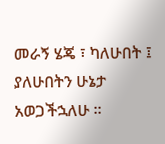መራኝ ሄጄ ፣ ካለሁበት ፤ ያለሁበትን ሁኔታ አወጋችኋለሁ ።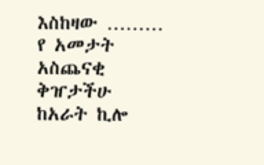እስከዛው ……… የ አመታት አስጨናቂ ቅዠታችሁ ከአራት ኪሎ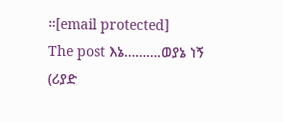።[email protected]
The post እኔ……….ወያኔ ነኝ (ሪያድ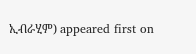ኢብራሂም) appeared first on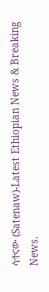ሳተናው (Satenaw)-Latest Ethiopian News & Breaking News.